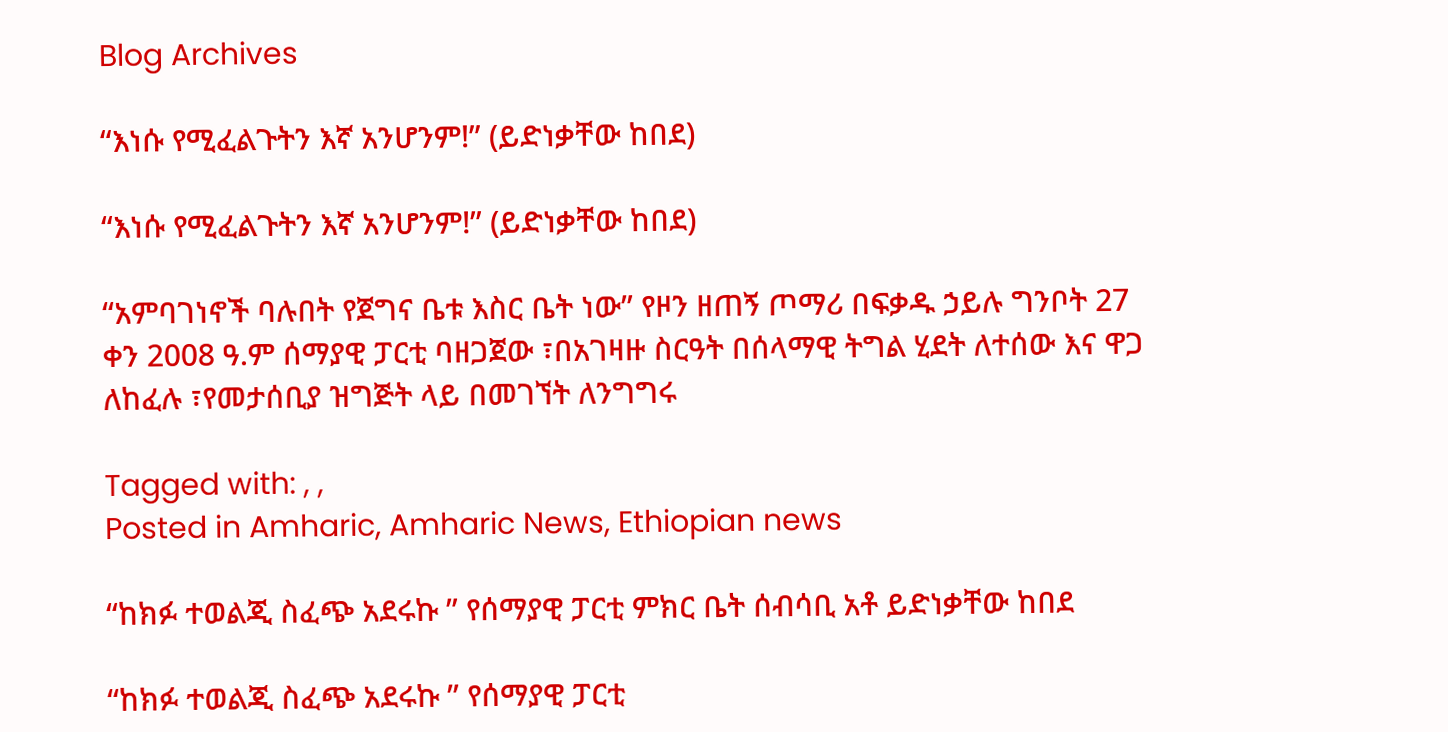Blog Archives

“እነሱ የሚፈልጉትን እኛ አንሆንም!” (ይድነቃቸው ከበደ)

“እነሱ የሚፈልጉትን እኛ አንሆንም!” (ይድነቃቸው ከበደ)

“አምባገነኖች ባሉበት የጀግና ቤቱ እስር ቤት ነው” የዞን ዘጠኝ ጦማሪ በፍቃዱ ኃይሉ ግንቦት 27 ቀን 2008 ዓ.ም ሰማያዊ ፓርቲ ባዘጋጀው ፣በአገዛዙ ስርዓት በሰላማዊ ትግል ሂደት ለተሰው እና ዋጋ ለከፈሉ ፣የመታሰቢያ ዝግጅት ላይ በመገኘት ለንግግሩ

Tagged with: , ,
Posted in Amharic, Amharic News, Ethiopian news

“ከክፉ ተወልጂ ስፈጭ አደሩኩ ” የሰማያዊ ፓርቲ ምክር ቤት ሰብሳቢ አቶ ይድነቃቸው ከበደ

“ከክፉ ተወልጂ ስፈጭ አደሩኩ ” የሰማያዊ ፓርቲ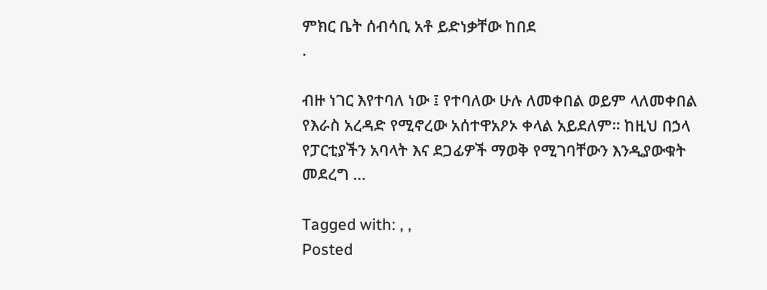ምክር ቤት ሰብሳቢ አቶ ይድነቃቸው ከበደ
.

ብዙ ነገር እየተባለ ነው ፤ የተባለው ሁሉ ለመቀበል ወይም ላለመቀበል የእራስ አረዳድ የሚኖረው አሰተዋአዖኦ ቀላል አይደለም። ከዚህ በኃላ የፓርቲያችን አባላት እና ደጋፊዎች ማወቅ የሚገባቸውን እንዲያውቁት መደረግ …

Tagged with: , ,
Posted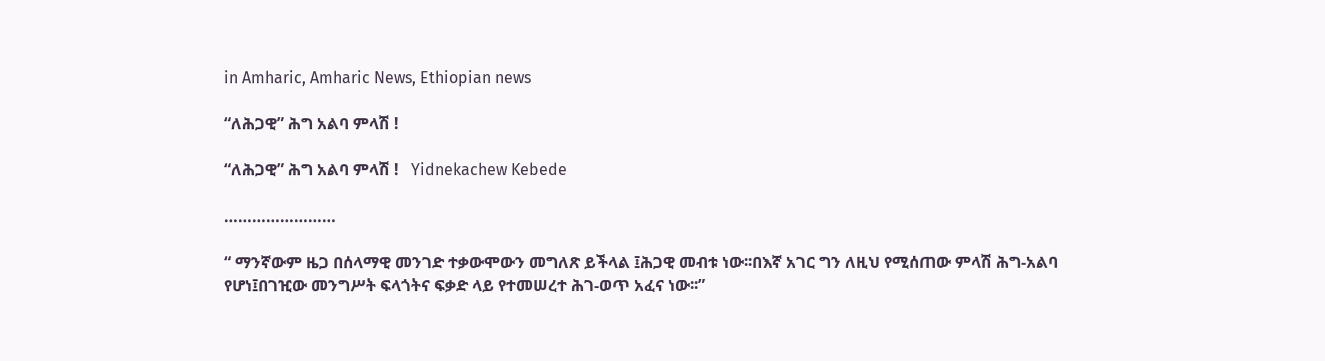in Amharic, Amharic News, Ethiopian news

“ለሕጋዊ” ሕግ አልባ ምላሽ !

“ለሕጋዊ” ሕግ አልባ ምላሽ !   Yidnekachew Kebede

……………………

“ ማንኛውም ዜጋ በሰላማዊ መንገድ ተቃውሞውን መግለጽ ይችላል ፤ሕጋዊ መብቱ ነው፡፡በእኛ አገር ግን ለዚህ የሚሰጠው ምላሽ ሕግ-አልባ የሆነ፤በገዢው መንግሥት ፍላጎትና ፍቃድ ላይ የተመሠረተ ሕገ-ወጥ አፈና ነው፡፡”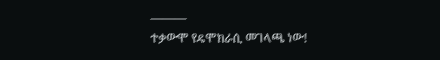———
ተቃውሞ የዴሞክራሲ መገላጫ ነው!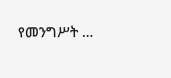የመንግሥት …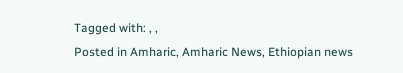Tagged with: , ,
Posted in Amharic, Amharic News, Ethiopian news